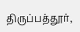திருப்பத்தூர்,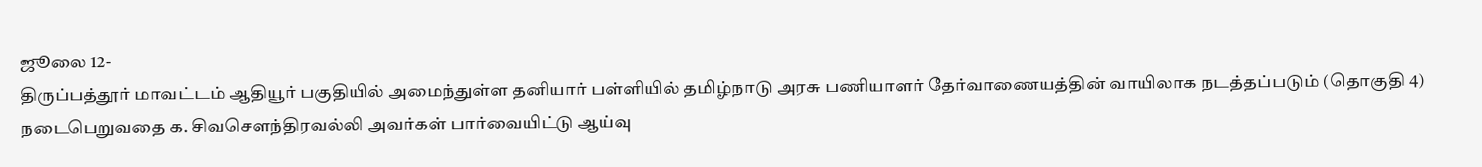ஜூலை 12-
திருப்பத்தூர் மாவட்டம் ஆதியூர் பகுதியில் அமைந்துள்ள தனியார் பள்ளியில் தமிழ்நாடு அரசு பணியாளர் தேர்வாணையத்தின் வாயிலாக நடத்தப்படும் (தொகுதி 4) நடைபெறுவதை க. சிவசௌந்திரவல்லி அவர்கள் பார்வையிட்டு ஆய்வு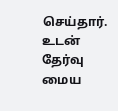செய்தார். உடன் தேர்வு மைய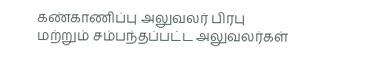கண்காணிப்பு அலுவலர் பிரபு மற்றும் சம்பந்தப்பட்ட அலுவலர்கள்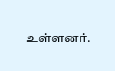உள்ளனர்.